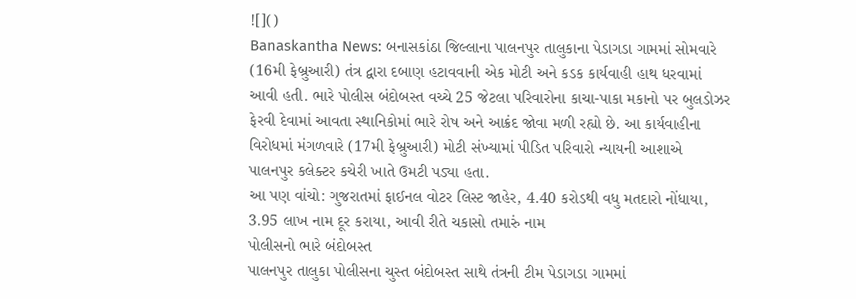![]()
Banaskantha News: બનાસકાંઠા જિલ્લાના પાલનપુર તાલુકાના પેડાગડા ગામમાં સોમવારે (16મી ફેબ્રુઆરી) તંત્ર દ્વારા દબાણ હટાવવાની એક મોટી અને કડક કાર્યવાહી હાથ ધરવામાં આવી હતી. ભારે પોલીસ બંદોબસ્ત વચ્ચે 25 જેટલા પરિવારોના કાચા-પાકા મકાનો પર બુલડોઝર ફેરવી દેવામાં આવતા સ્થાનિકોમાં ભારે રોષ અને આક્રંદ જોવા મળી રહ્યો છે. આ કાર્યવાહીના વિરોધમાં મંગળવારે (17મી ફેબ્રુઆરી) મોટી સંખ્યામાં પીડિત પરિવારો ન્યાયની આશાએ પાલનપુર કલેક્ટર કચેરી ખાતે ઉમટી પડ્યા હતા.
આ પણ વાંચો: ગુજરાતમાં ફાઈનલ વોટર લિસ્ટ જાહેર, 4.40 કરોડથી વધુ મતદારો નોંધાયા, 3.95 લાખ નામ દૂર કરાયા, આવી રીતે ચકાસો તમારું નામ
પોલીસનો ભારે બંદોબસ્ત
પાલનપુર તાલુકા પોલીસના ચુસ્ત બંદોબસ્ત સાથે તંત્રની ટીમ પેડાગડા ગામમાં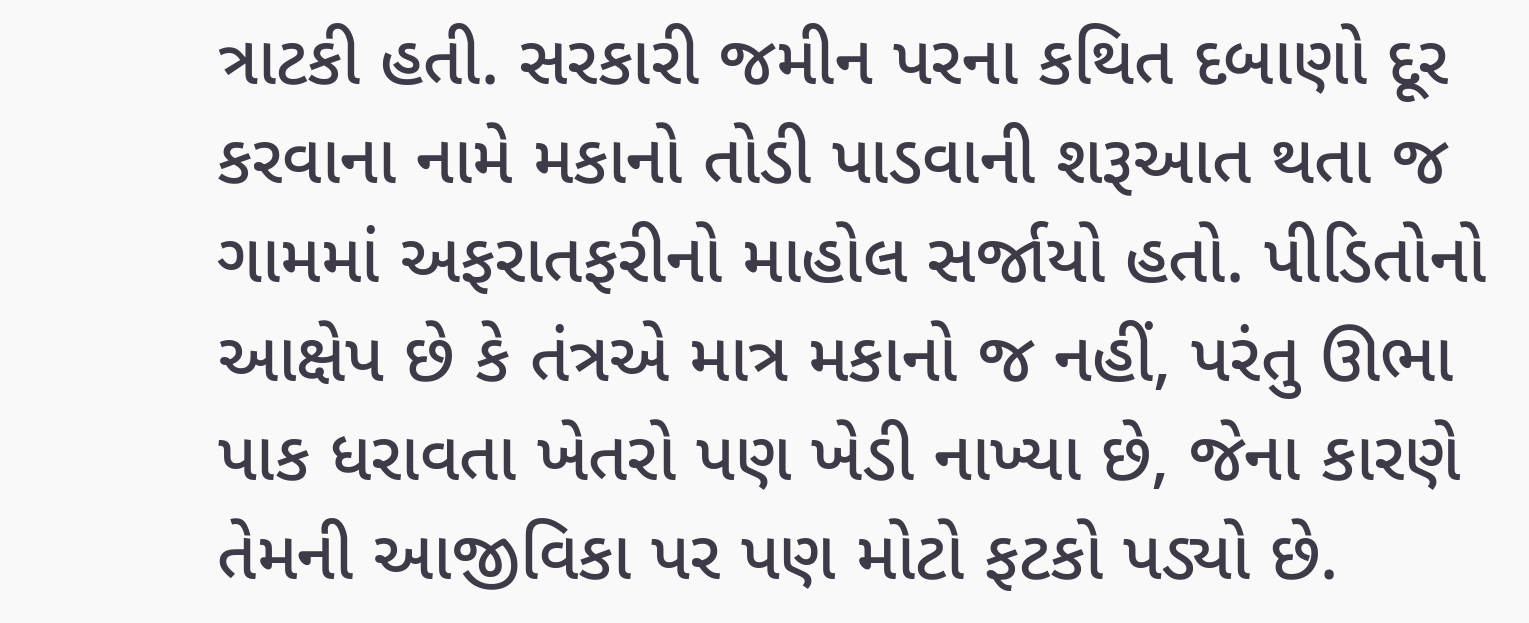ત્રાટકી હતી. સરકારી જમીન પરના કથિત દબાણો દૂર કરવાના નામે મકાનો તોડી પાડવાની શરૂઆત થતા જ ગામમાં અફરાતફરીનો માહોલ સર્જાયો હતો. પીડિતોનો આક્ષેપ છે કે તંત્રએ માત્ર મકાનો જ નહીં, પરંતુ ઊભા પાક ધરાવતા ખેતરો પણ ખેડી નાખ્યા છે, જેના કારણે તેમની આજીવિકા પર પણ મોટો ફટકો પડ્યો છે.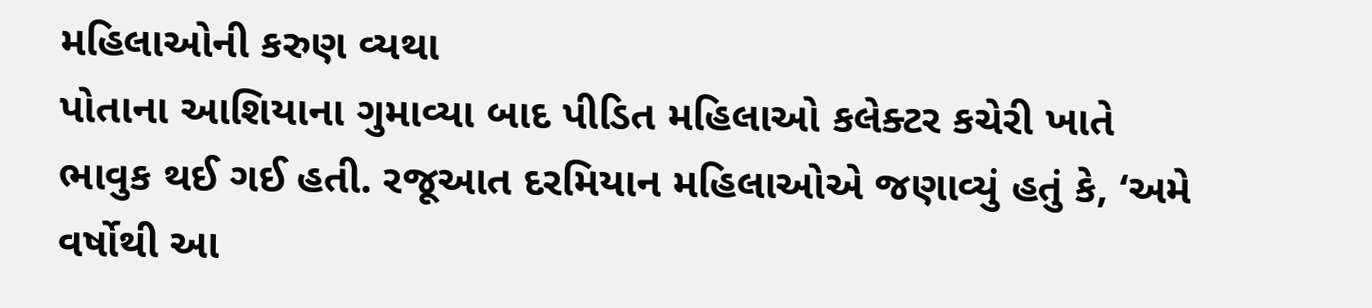મહિલાઓની કરુણ વ્યથા
પોતાના આશિયાના ગુમાવ્યા બાદ પીડિત મહિલાઓ કલેક્ટર કચેરી ખાતે ભાવુક થઈ ગઈ હતી. રજૂઆત દરમિયાન મહિલાઓએ જણાવ્યું હતું કે, ‘અમે વર્ષોથી આ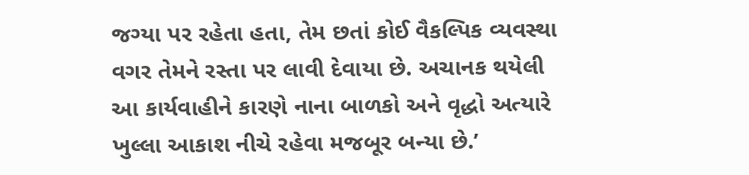જગ્યા પર રહેતા હતા, તેમ છતાં કોઈ વૈકલ્પિક વ્યવસ્થા વગર તેમને રસ્તા પર લાવી દેવાયા છે. અચાનક થયેલી આ કાર્યવાહીને કારણે નાના બાળકો અને વૃદ્ધો અત્યારે ખુલ્લા આકાશ નીચે રહેવા મજબૂર બન્યા છે.’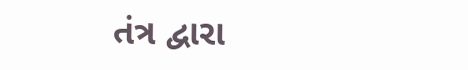તંત્ર દ્વારા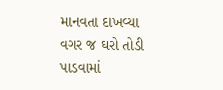માનવતા દાખવ્યા વગર જ ઘરો તોડી પાડવામાં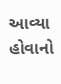આવ્યા હોવાનો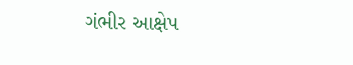ગંભીર આક્ષેપ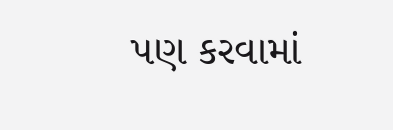પણ કરવામાં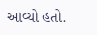આવ્યો હતો.